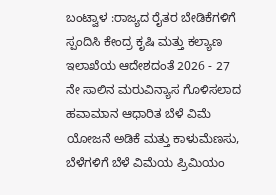ಬಂಟ್ವಾಳ :ರಾಜ್ಯದ ರೈತರ ಬೇಡಿಕೆಗಳಿಗೆ ಸ್ಪಂದಿಸಿ ಕೇಂದ್ರ ಕೃಷಿ ಮತ್ತು ಕಲ್ಯಾಣ ಇಲಾಖೆಯ ಆದೇಶದಂತೆ 2026 - 27 ನೇ ಸಾಲಿನ ಮರುವಿನ್ಯಾಸ ಗೊಳಿಸಲಾದ ಹವಾಮಾನ ಆಧಾರಿತ ಬೆಳೆ ವಿಮೆ ಯೋಜನೆ ಅಡಿಕೆ ಮತ್ತು ಕಾಳುಮೆಣಸು, ಬೆಳೆಗಳಿಗೆ ಬೆಳೆ ವಿಮೆಯ ಪ್ರಿಮಿಯಂ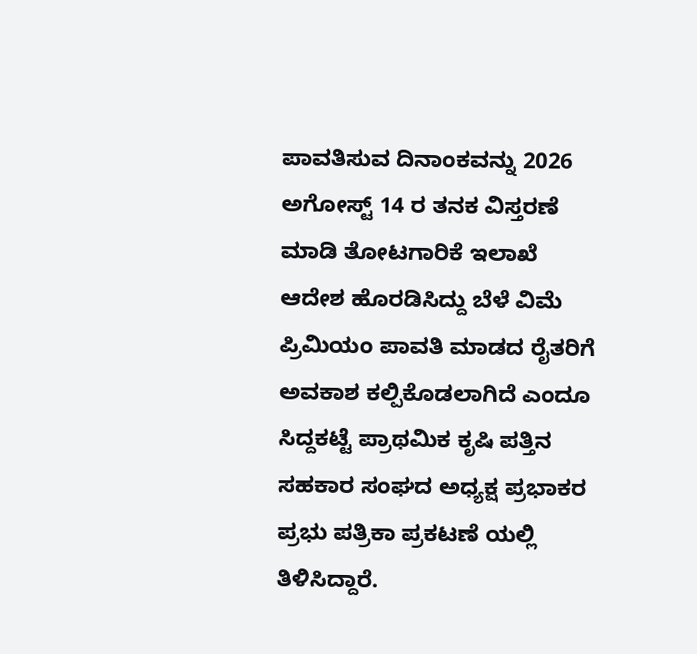ಪಾವತಿಸುವ ದಿನಾಂಕವನ್ನು 2026 ಅಗೋಸ್ಟ್ 14 ರ ತನಕ ವಿಸ್ತರಣೆ ಮಾಡಿ ತೋಟಗಾರಿಕೆ ಇಲಾಖೆ ಆದೇಶ ಹೊರಡಿಸಿದ್ದು ಬೆಳೆ ವಿಮೆ ಪ್ರಿಮಿಯಂ ಪಾವತಿ ಮಾಡದ ರೈತರಿಗೆ ಅವಕಾಶ ಕಲ್ಪಿಕೊಡಲಾಗಿದೆ ಎಂದೂ ಸಿದ್ದಕಟ್ಟೆ ಪ್ರಾಥಮಿಕ ಕೃಷಿ ಪತ್ತಿನ ಸಹಕಾರ ಸಂಘದ ಅಧ್ಯಕ್ಷ ಪ್ರಭಾಕರ ಪ್ರಭು ಪತ್ರಿಕಾ ಪ್ರಕಟಣೆ ಯಲ್ಲಿ ತಿಳಿಸಿದ್ದಾರೆ.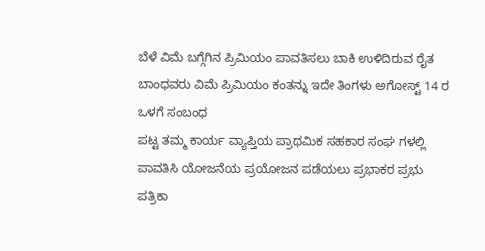ಬೆಳೆ ವಿಮೆ ಬಗ್ಗೆಗಿನ ಪ್ರಿಮಿಯಂ ಪಾವತಿಸಲು ಬಾಕಿ ಉಳಿದಿರುವ ರೈತ ಬಾಂಧವರು ವಿಮೆ ಪ್ರಿಮಿಯಂ ಕಂತನ್ನು ಇದೇ ತಿಂಗಳು ಅಗೋಸ್ಟ್ 14 ರ ಒಳಗೆ ಸಂಬಂಧ
ಪಟ್ಟ ತಮ್ಮ ಕಾರ್ಯ ವ್ಯಾಪ್ತಿಯ ಪ್ರಾಥಮಿಕ ಸಹಕಾರ ಸಂಘ ಗಳಲ್ಲಿ ಪಾವತಿಸಿ ಯೋಜನೆಯ ಪ್ರಯೋಜನ ಪಡೆಯಲು ಪ್ರಭಾಕರ ಪ್ರಭು ಪತ್ರಿಕಾ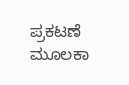ಪ್ರಕಟಣೆ ಮೂಲಕಾ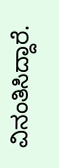ವಿನಂತಿಸಿದ್ದಾರೆ.